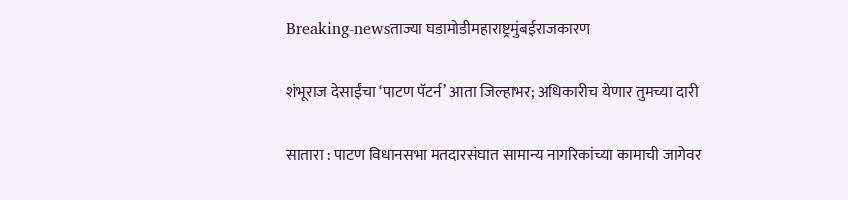Breaking-newsताज्या घडामोडीमहाराष्ट्रमुंबईराजकारण

शंभूराज देसाईंचा ‘पाटण पॅटर्न’ आता जिल्हाभर; अधिकारीच येणार तुमच्या दारी

सातारा : पाटण विधानसभा मतदारसंघात सामान्य नागरिकांच्या कामाची जागेवर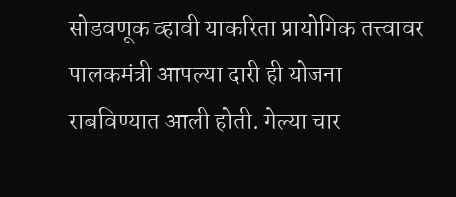सोडवणूक व्हावी याकरिता प्रायोगिक तत्त्वावर पालकमंत्री आपल्या दारी ही योजना राबविण्यात आली होती. गेल्या चार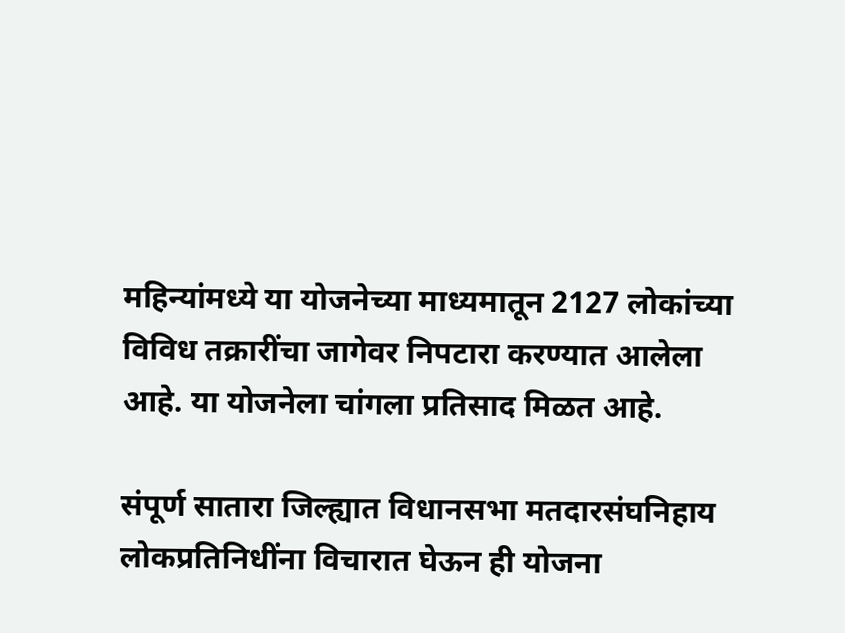महिन्यांमध्ये या योजनेच्या माध्यमातून 2127 लोकांच्या विविध तक्रारींचा जागेवर निपटारा करण्यात आलेला आहे. या योजनेला चांगला प्रतिसाद मिळत आहे.

संपूर्ण सातारा जिल्ह्यात विधानसभा मतदारसंघनिहाय लोकप्रतिनिधींना विचारात घेऊन ही योजना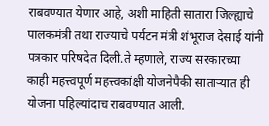राबवण्यात येणार आहे, अशी माहिती सातारा जिल्ह्याचे पालकमंत्री तथा राज्याचे पर्यटन मंत्री शंभूराज देसाई यांनी पत्रकार परिषदेत दिली.ते म्हणाले, राज्य सरकारच्या काही महत्त्वपूर्ण महत्त्वकांक्षी योजनेपैकी सातार्‍यात ही योजना पहिल्यांदाच राबवण्यात आली.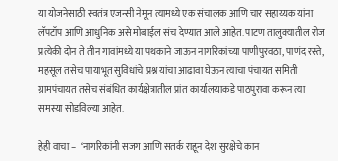या योजनेसाठी स्वतंत्र एजन्सी नेमून त्यामध्ये एक संचालक आणि चार सहाय्यक यांना लॅपटॉप आणि आधुनिक असे मोबाईल संच देण्यात आले आहेत. पाटण तालुक्यातील रोज प्रत्येकी दोन ते तीन गावांमध्ये या पथकाने जाऊन नागरिकांच्या पाणीपुरवठा, पाणंद रस्ते, महसूल तसेच पायाभूत सुविधांचे प्रश्न यांचा आढावा घेऊन त्याचा पंचायत समिती ग्रामपंचायत तसेच संबंधित कार्यक्षेत्रातील प्रांत कार्यालयाकडे पाठपुरावा करून त्या समस्या सोडविल्या आहेत.

हेही वाचा –  ‘नागरिकांनी सजग आणि सतर्क राहून देश सुरक्षेचे कान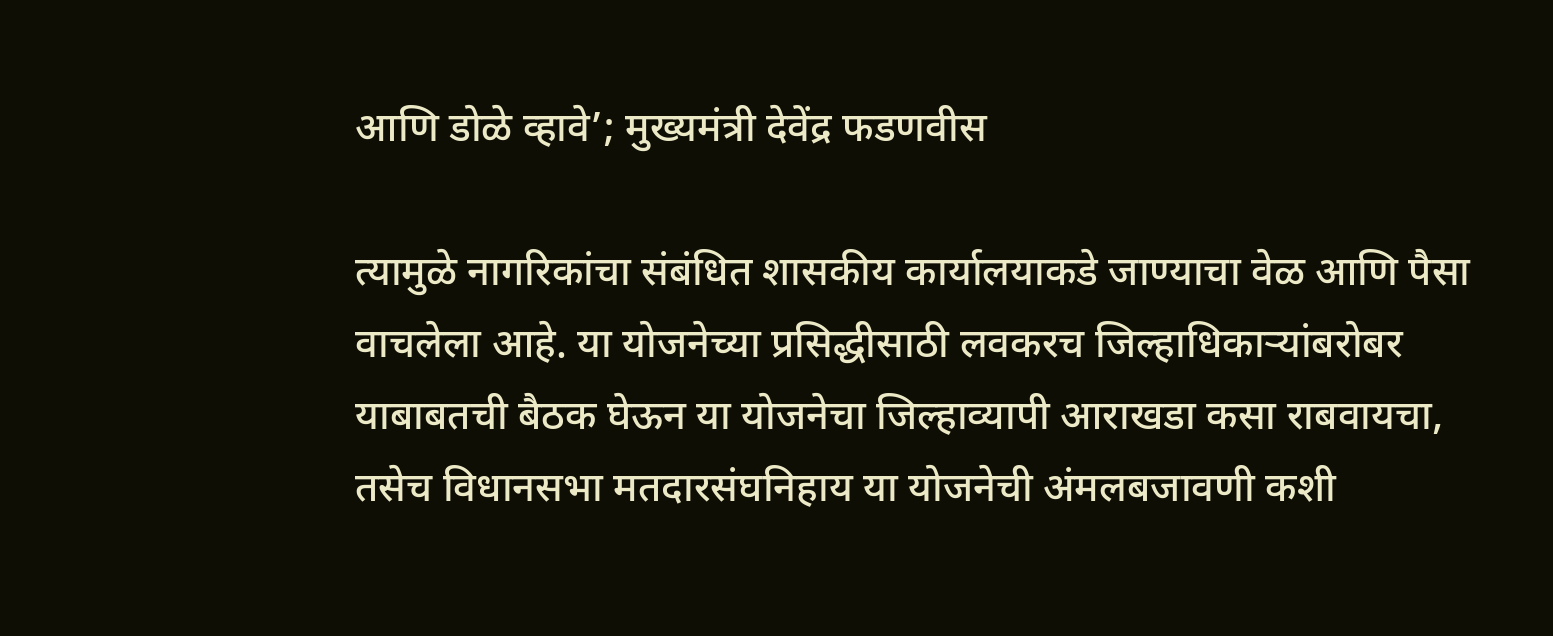आणि डोळे व्हावे’; मुख्यमंत्री देवेंद्र फडणवीस

त्यामुळे नागरिकांचा संबंधित शासकीय कार्यालयाकडे जाण्याचा वेळ आणि पैसा वाचलेला आहे. या योजनेच्या प्रसिद्धीसाठी लवकरच जिल्हाधिकार्‍यांबरोबर याबाबतची बैठक घेऊन या योजनेचा जिल्हाव्यापी आराखडा कसा राबवायचा, तसेच विधानसभा मतदारसंघनिहाय या योजनेची अंमलबजावणी कशी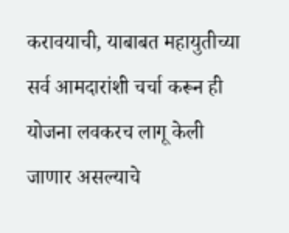करावयाची, याबाबत महायुतीच्या सर्व आमदारांशी चर्चा करून ही योजना लवकरच लागू केली जाणार असल्याचे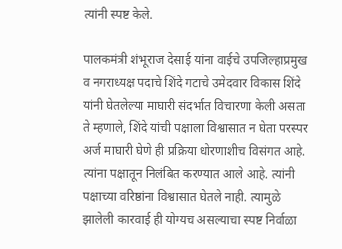त्यांनी स्पष्ट केले.

पालकमंत्री शंभूराज देसाई यांना वाईचे उपजिल्हाप्रमुख व नगराध्यक्ष पदाचे शिंदे गटाचे उमेदवार विकास शिंदे यांनी घेतलेल्या माघारी संदर्भात विचारणा केली असता ते म्हणाले, शिंदे यांची पक्षाला विश्वासात न घेता परस्पर अर्ज माघारी घेणे ही प्रक्रिया धोरणाशीच विसंगत आहे. त्यांना पक्षातून निलंबित करण्यात आले आहे. त्यांनी पक्षाच्या वरिष्ठांना विश्वासात घेतले नाही. त्यामुळे झालेली कारवाई ही योग्यच असल्याचा स्पष्ट निर्वाळा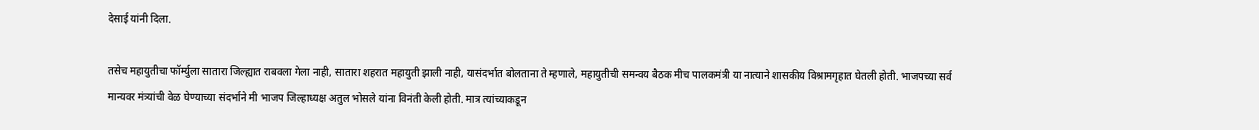देसाई यांनी दिला.

तसेच महायुतीचा फॉर्म्युला सातारा जिल्ह्यात राबवला गेला नाही, सातारा शहरात महायुती झाली नाही, यासंदर्भात बोलताना ते म्हणाले, महायुतीची समन्वय बैठक मीच पालकमंत्री या नात्याने शासकीय विश्रामगृहात घेतली होती. भाजपच्या सर्व मान्यवर मंत्र्यांची वेळ घेण्याच्या संदर्भाने मी भाजप जिल्हाध्यक्ष अतुल भोसले यांना विनंती केली होती. मात्र त्यांच्याकडून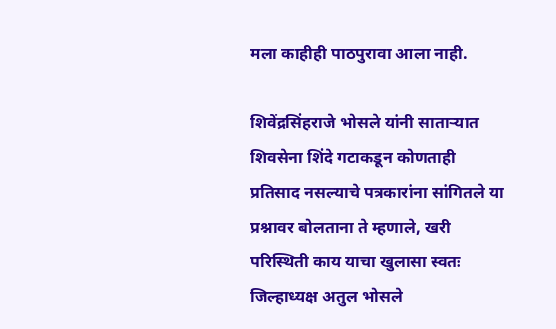मला काहीही पाठपुरावा आला नाही.

शिवेंद्रसिंहराजे भोसले यांनी सातार्‍यात शिवसेना शिंदे गटाकडून कोणताही प्रतिसाद नसल्याचे पत्रकारांना सांगितले या प्रश्नावर बोलताना ते म्हणाले, खरी परिस्थिती काय याचा खुलासा स्वतः जिल्हाध्यक्ष अतुल भोसले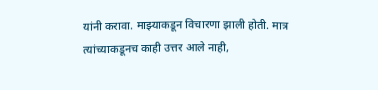यांनी करावा. माझ्याकडून विचारणा झाली होती. मात्र त्यांच्याकडूनच काही उत्तर आले नाही,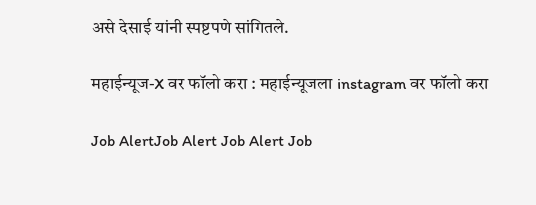असे देसाई यांनी स्पष्टपणे सांगितले.

महाईन्यूज-X वर फॉलो करा : महाईन्यूजला instagram वर फॉलो करा

Job AlertJob Alert Job Alert Job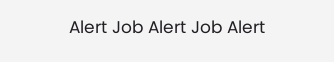Alert Job Alert Job Alert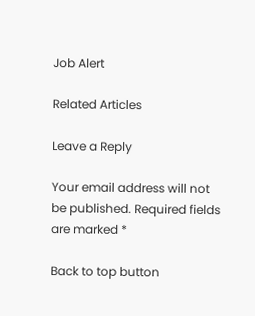Job Alert

Related Articles

Leave a Reply

Your email address will not be published. Required fields are marked *

Back to top button